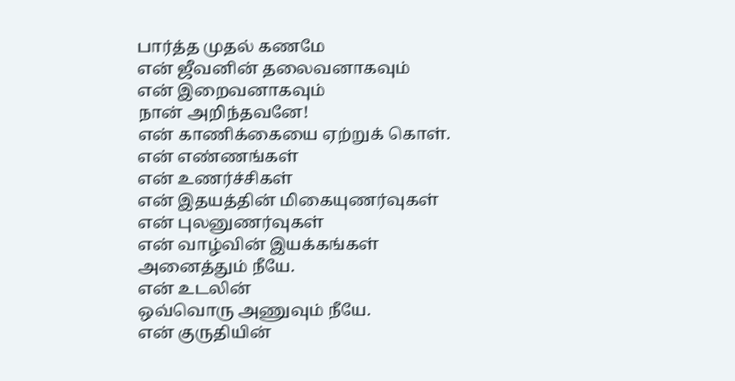பார்த்த முதல் கணமே
என் ஜீவனின் தலைவனாகவும்
என் இறைவனாகவும்
நான் அறிந்தவனே!
என் காணிக்கையை ஏற்றுக் கொள்.
என் எண்ணங்கள்
என் உணர்ச்சிகள்
என் இதயத்தின் மிகையுணர்வுகள்
என் புலனுணர்வுகள்
என் வாழ்வின் இயக்கங்கள்
அனைத்தும் நீயே.
என் உடலின்
ஒவ்வொரு அணுவும் நீயே.
என் குருதியின்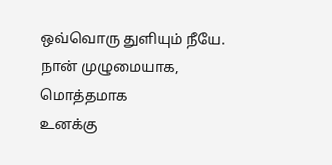ஒவ்வொரு துளியும் நீயே.
நான் முழுமையாக, மொத்தமாக
உனக்கு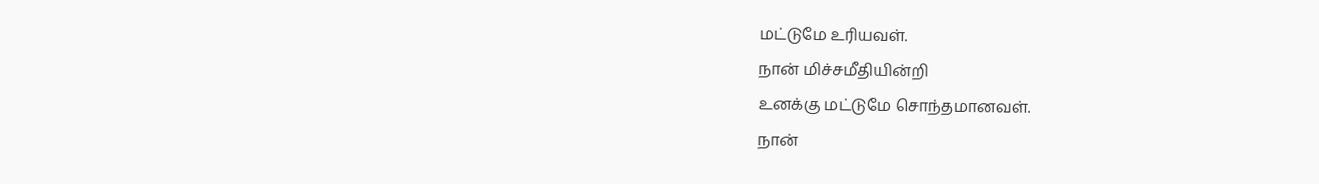மட்டுமே உரியவள்.
நான் மிச்சமீதியின்றி
உனக்கு மட்டுமே சொந்தமானவள்.
நான்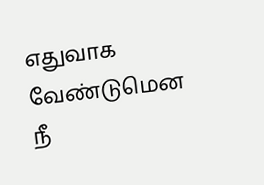எதுவாக வேண்டுமென
நீ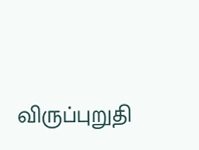விருப்புறுதி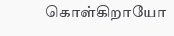கொள்கிறாயோ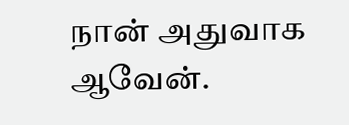நான் அதுவாக ஆவேன்.